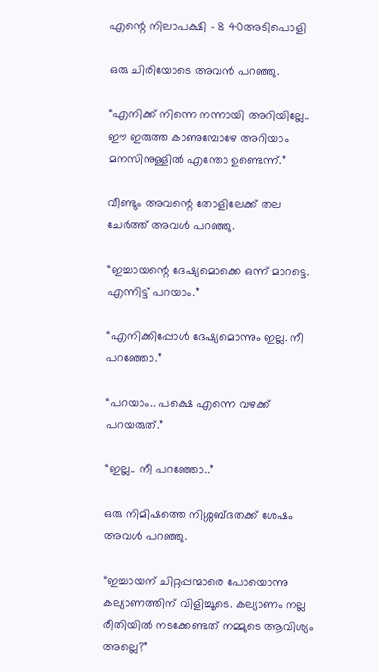എന്റെ നിലാപക്ഷി – 8 40അടിപൊളി

ഒരു ചിരിയോടെ അവൻ പറഞ്ഞു.

“എനിക്ക് നിന്നെ നന്നായി അറിയില്ലേ.. ഈ ഇരുത്ത കാണുമ്പോഴേ അറിയാം മനസിനുള്ളിൽ എന്തോ ഉണ്ടെന്ന്.”

വീണ്ടും അവന്റെ തോളിലേക്ക് തല ചേർത്ത് അവൾ പറഞ്ഞു.

“ഇച്ചായന്റെ ദേഷ്യമൊക്കെ ഒന്ന് മാറട്ടെ. എന്നിട്ട് പറയാം.”

“എനിക്കിപ്പോൾ ദേഷ്യമൊന്നും ഇല്ല. നീ പറഞ്ഞോ.”

“പറയാം.. പക്ഷെ എന്നെ വഴക്ക് പറയരുത്.”

“ഇല്ല.. നീ പറഞ്ഞോ..”

ഒരു നിമിഷത്തെ നിശ്ശബ്ദതക്ക് ശേഷം അവൾ പറഞ്ഞു.

“ഇച്ചായന്‌ ചിറ്റപ്പന്മാരെ പോയൊന്നു കല്യാണത്തിന് വിളിച്ചൂടെ. കല്യാണം നല്ല രീതിയിൽ നടക്കേണ്ടത് നമ്മുടെ ആവിശ്യം അല്ലെ?”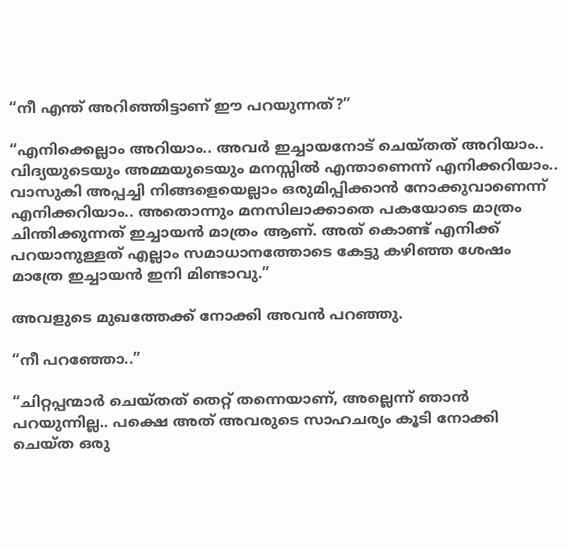“നീ എന്ത് അറിഞ്ഞിട്ടാണ് ഈ പറയുന്നത്?”

“എനിക്കെല്ലാം അറിയാം.. അവർ ഇച്ചായനോട് ചെയ്തത് അറിയാം.. വിദ്യയുടെയും അമ്മയുടെയും മനസ്സിൽ എന്താണെന്ന് എനിക്കറിയാം.. വാസുകി അപ്പച്ചി നിങ്ങളെയെല്ലാം ഒരുമിപ്പിക്കാൻ നോക്കുവാണെന്ന് എനിക്കറിയാം.. അതൊന്നും മനസിലാക്കാതെ പകയോടെ മാത്രം ചിന്തിക്കുന്നത് ഇച്ചായൻ മാത്രം ആണ്. അത് കൊണ്ട് എനിക്ക് പറയാനുള്ളത് എല്ലാം സമാധാനത്തോടെ കേട്ടു കഴിഞ്ഞ ശേഷം മാത്രേ ഇച്ചായൻ ഇനി മിണ്ടാവു.”

അവളുടെ മുഖത്തേക്ക് നോക്കി അവൻ പറഞ്ഞു.

“നീ പറഞ്ഞോ..”

“ചിറ്റപ്പന്മാർ ചെയ്തത് തെറ്റ് തന്നെയാണ്, അല്ലെന്ന് ഞാൻ പറയുന്നില്ല.. പക്ഷെ അത് അവരുടെ സാഹചര്യം കൂടി നോക്കി ചെയ്ത ഒരു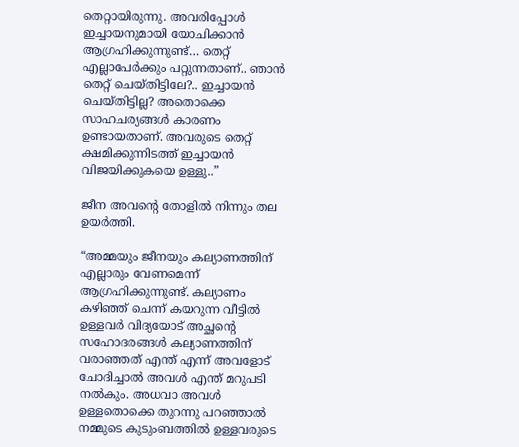തെറ്റായിരുന്നു. അവരിപ്പോൾ ഇച്ചായനുമായി യോചിക്കാൻ ആഗ്രഹിക്കുന്നുണ്ട്… തെറ്റ് എല്ലാപേർക്കും പറ്റുന്നതാണ്.. ഞാൻ തെറ്റ് ചെയ്തിട്ടിലേ?.. ഇച്ചായൻ ചെയ്തിട്ടില്ല? അതൊക്കെ സാഹചര്യങ്ങൾ കാരണം ഉണ്ടായതാണ്. അവരുടെ തെറ്റ് ക്ഷമിക്കുന്നിടത്ത് ഇച്ചായൻ വിജയിക്കുകയെ ഉള്ളു..”

ജീന അവന്റെ തോളിൽ നിന്നും തല ഉയർത്തി.

“അമ്മയും ജീനയും കല്യാണത്തിന് എല്ലാരും വേണമെന്ന് ആഗ്രഹിക്കുന്നുണ്ട്. കല്യാണം കഴിഞ്ഞ് ചെന്ന് കയറുന്ന വീട്ടിൽ ഉള്ളവർ വിദ്യയോട് അച്ഛന്റെ സഹോദരങ്ങൾ കല്യാണത്തിന് വരാഞ്ഞത് എന്ത് എന്ന് അവളോട് ചോദിച്ചാൽ അവൾ എന്ത് മറുപടി നൽകും. അധവാ അവൾ ഉള്ളതൊക്കെ തുറന്നു പറഞ്ഞാൽ നമ്മുടെ കുടുംബത്തിൽ ഉള്ളവരുടെ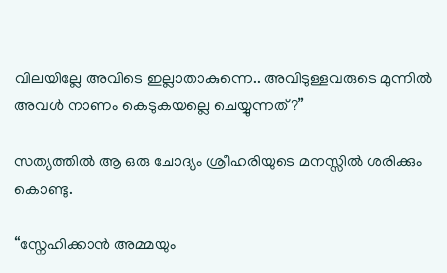വിലയില്ലേ അവിടെ ഇല്ലാതാകുന്നെ.. അവിടുള്ളവരുടെ മുന്നിൽ അവൾ നാണം കെടുകയല്ലെ ചെയ്യുന്നത്?”

സത്യത്തിൽ ആ ഒരു ചോദ്യം ശ്രീഹരിയുടെ മനസ്സിൽ ശരിക്കും കൊണ്ടു.

“സ്നേഹിക്കാൻ അമ്മയും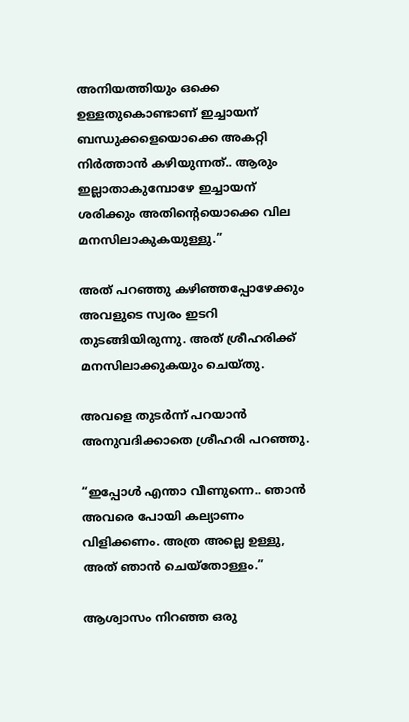അനിയത്തിയും ഒക്കെ ഉള്ളതുകൊണ്ടാണ് ഇച്ചായന്‌ ബന്ധുക്കളെയൊക്കെ അകറ്റി നിർത്താൻ കഴിയുന്നത്.. ആരും ഇല്ലാതാകുമ്പോഴേ ഇച്ചായന്‌ ശരിക്കും അതിന്റെയൊക്കെ വില മനസിലാകുകയുള്ളു.”

അത് പറഞ്ഞു കഴിഞ്ഞപ്പോഴേക്കും അവളുടെ സ്വരം ഇടറി തുടങ്ങിയിരുന്നു. അത് ശ്രീഹരിക്ക് മനസിലാക്കുകയും ചെയ്തു.

അവളെ തുടർന്ന് പറയാൻ അനുവദിക്കാതെ ശ്രീഹരി പറഞ്ഞു.

“ഇപ്പോൾ എന്താ വീണുന്നെ.. ഞാൻ അവരെ പോയി കല്യാണം വിളിക്കണം. അത്ര അല്ലെ ഉള്ളു, അത് ഞാൻ ചെയ്തോള്ളം.”

ആശ്വാസം നിറഞ്ഞ ഒരു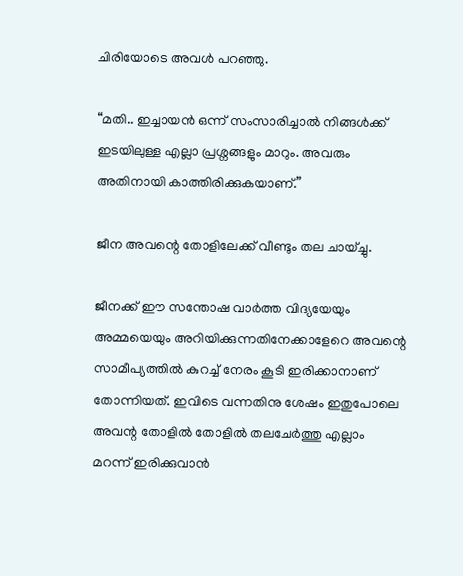ചിരിയോടെ അവൾ പറഞ്ഞു.

“മതി.. ഇച്ചായൻ ഒന്ന് സംസാരിച്ചാൽ നിങ്ങൾക്ക് ഇടയിലുള്ള എല്ലാ പ്രശ്നങ്ങളും മാറും. അവരും അതിനായി കാത്തിരിക്കുകയാണ്.”

ജീന അവന്റെ തോളിലേക്ക് വീണ്ടും തല ചായ്ച്ചു.

ജീനക്ക് ഈ സന്തോഷ വാർത്ത വിദ്യയേയും അമ്മയെയും അറിയിക്കുന്നതിനേക്കാളേറെ അവന്റെ സാമീപ്യത്തിൽ കുറച്ച് നേരം കൂടി ഇരിക്കാനാണ് തോന്നിയത്. ഇവിടെ വന്നതിനു ശേഷം ഇതുപോലെ അവന്റ തോളിൽ തോളിൽ തലചേർത്തു എല്ലാം മറന്ന് ഇരിക്കുവാൻ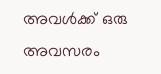അവൾക്ക് ഒരു അവസരം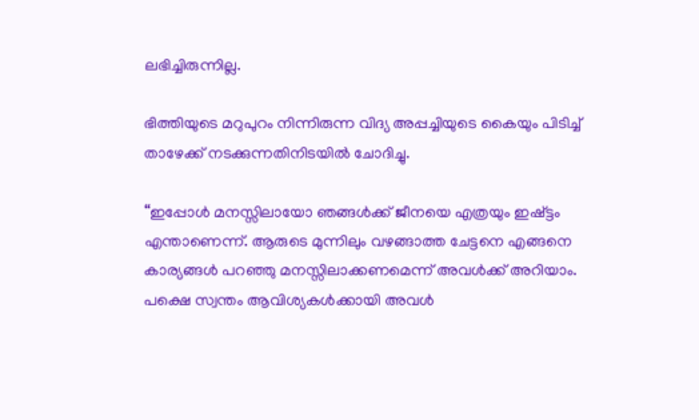ലഭിച്ചിരുന്നില്ല.

ഭിത്തിയുടെ മറുപുറം നിന്നിരുന്ന വിദ്യ അപ്പച്ചിയുടെ കൈയും പിടിച്ച് താഴേക്ക് നടക്കുന്നതിനിടയിൽ ചോദിച്ചു.

“ഇപ്പോൾ മനസ്സിലായോ ഞങ്ങൾക്ക് ജീനയെ എത്രയും ഇഷ്ട്ടം എന്താണെന്ന്. ആരുടെ മുന്നിലും വഴങ്ങാത്ത ചേട്ടനെ എങ്ങനെ കാര്യങ്ങൾ പറഞ്ഞു മനസ്സിലാക്കണമെന്ന് അവൾക്ക് അറിയാം. പക്ഷെ സ്വന്തം ആവിശ്യകൾക്കായി അവൾ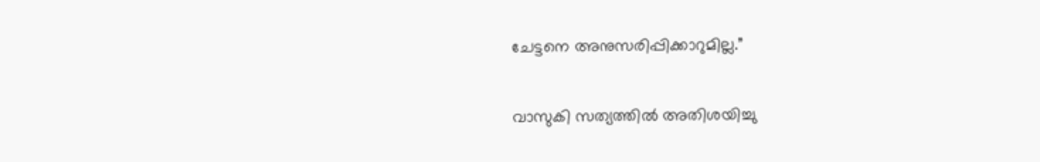ചേട്ടനെ അനുസരിപ്പിക്കാറുമില്ല.”

വാസുകി സത്യത്തിൽ അതിശയിച്ചു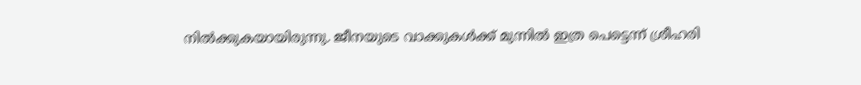നിൽക്കുകയായിരുന്നു. ജീനയുടെ വാക്കുകൾക്ക് മുന്നിൽ ഇത്ര പെട്ടെന്ന് ശ്രീഹരി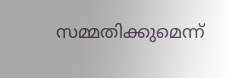സമ്മതിക്കുമെന്ന്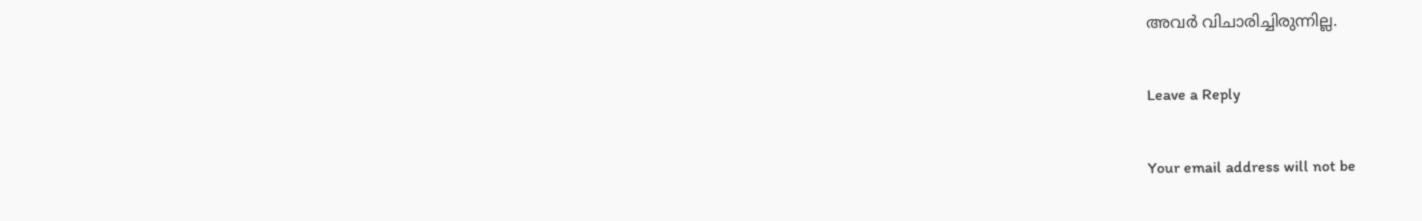അവർ വിചാരിച്ചിരുന്നില്ല.

Leave a Reply

Your email address will not be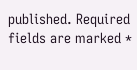published. Required fields are marked *